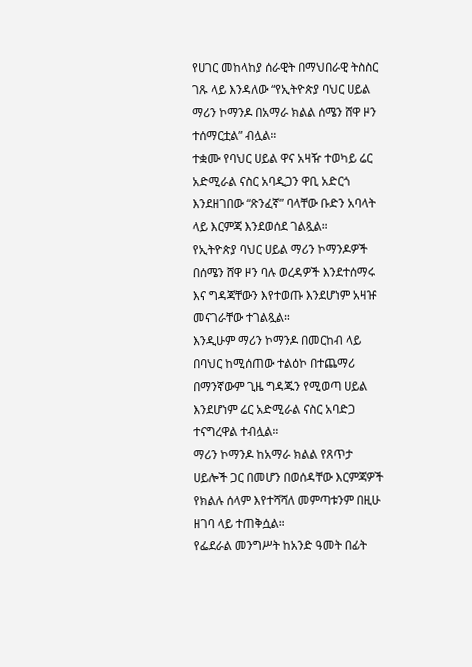የሀገር መከላከያ ሰራዊት በማህበራዊ ትስስር ገጹ ላይ እንዳለው “የኢትዮጵያ ባህር ሀይል ማሪን ኮማንዶ በአማራ ክልል ሰሜን ሸዋ ዞን ተሰማርቷል” ብሏል።
ተቋሙ የባህር ሀይል ዋና አዛዥ ተወካይ ሬር አድሚራል ናስር አባዲጋን ዋቢ አድርጎ እንደዘገበው “ጽንፈኛ” ባላቸው ቡድን አባላት ላይ እርምጃ እንደወሰደ ገልጿል።
የኢትዮጵያ ባህር ሀይል ማሪን ኮማንዶዎች በሰሜን ሸዋ ዞን ባሉ ወረዳዎች እንደተሰማሩ እና ግዳጃቸውን እየተወጡ እንደሆነም አዛዡ መናገራቸው ተገልጿል።
እንዲሁም ማሪን ኮማንዶ በመርከብ ላይ በባህር ከሚሰጠው ተልዕኮ በተጨማሪ በማንኛውም ጊዜ ግዳጁን የሚወጣ ሀይል እንደሆነም ሬር አድሚራል ናስር አባድጋ ተናግረዋል ተብሏል።
ማሪን ኮማንዶ ከአማራ ክልል የጸጥታ ሀይሎች ጋር በመሆን በወሰዳቸው እርምጃዎች የክልሉ ሰላም እየተሻሻለ መምጣቱንም በዚሁ ዘገባ ላይ ተጠቅሷል።
የፌደራል መንግሥት ከአንድ ዓመት በፊት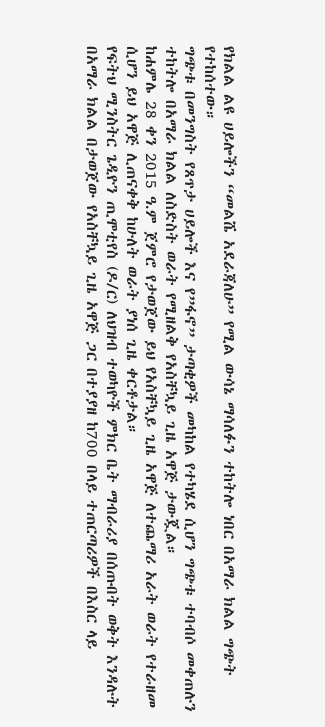የክልል ልዩ ሀይሎችን “መልሼ አደራጃለሁ” የሚል ውሳኔ ማሳለፉን ተከትሎ ነበር በአማራ ክልል ግጭት የተከሰተው።
ግጭቱ በመንግስት የጸጥታ ሀይሎች እና የ”ፋኖ” ታጣቂዎች መካከል የተካሄደ ሲሆን ግጭቱ ተባብሶ መቀጠሉን ተከትሎ በአማራ ክልል ለስድስት ወራት የሚዘልቅ የአስቸኳይ ጊዜ አዋጅ ታውጇል።
ከሐምሌ 28 ቀን 2015 ዓ.ም ጀምሮ የታወጀው ይህ የአስቸኳይ ጊዜ አዋጅ ለተጨማሪ አራት ወራት የተራዘመ ሲሆን ይህ አዋጅ ሊጠናቀቅ ከሁለት ወራት ያነሰ ጊዜ ቀርቶታል።
የፍትህ ሚንስትር ጌዲዮን ጢሞቲየስ (ዶ/ር) ለህዝብ ተወካዮች ምክር ቤት ማብራሪያ በሰጡበት ወቅት እንዳሉት በአማራ ክልል በታወጀው የአስቸኳይ ጊዜ አዋጅ ጋር በተያያዘ ከ700 በላይ ተጠርጣሪዎች በእስር ላይ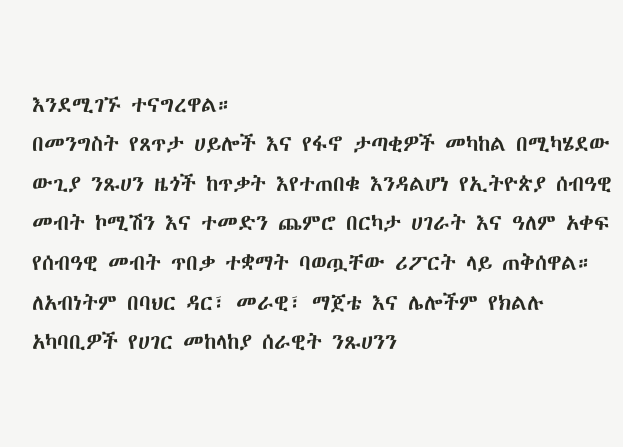እንደሚገኙ ተናግረዋል።
በመንግስት የጸጥታ ሀይሎች እና የፋኖ ታጣቂዎች መካከል በሚካሄደው ውጊያ ንጹሀን ዜጎች ከጥቃት እየተጠበቁ እንዳልሆነ የኢትዮጵያ ሰብዓዊ መብት ኮሚሽን እና ተመድን ጨምሮ በርካታ ሀገራት እና ዓለም አቀፍ የሰብዓዊ መብት ጥበቃ ተቋማት ባወጧቸው ሪፖርት ላይ ጠቅሰዋል።
ለአብነትም በባህር ዳር፣ መራዊ፣ ማጀቴ እና ሌሎችም የክልሉ አካባቢዎች የሀገር መከላከያ ሰራዊት ንጹሀንን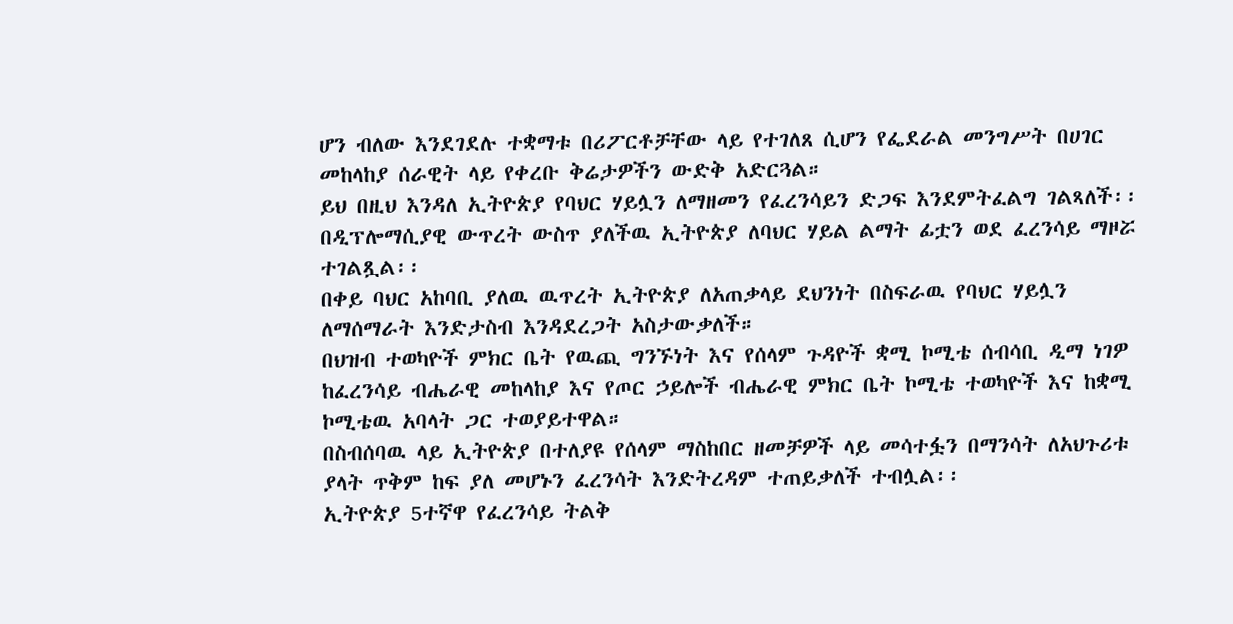ሆን ብለው እንደገደሉ ተቋማቱ በሪፖርቶቻቸው ላይ የተገለጸ ሲሆን የፌደራል መንግሥት በሀገር መከላከያ ሰራዊት ላይ የቀረቡ ቅሬታዎችን ውድቅ አድርጓል።
ይህ በዚህ እንዳለ ኢትዮጵያ የባህር ሃይሏን ለማዘመን የፈረንሳይን ድጋፍ እንደምትፈልግ ገልጻለች፡፡
በዲፕሎማሲያዊ ውጥረት ውስጥ ያለችዉ ኢትዮጵያ ለባህር ሃይል ልማት ፊቷን ወደ ፈረንሳይ ማዞሯ ተገልጿል፡፡
በቀይ ባህር አከባቢ ያለዉ ዉጥረት ኢትዮጵያ ለአጠቃላይ ደህንነት በስፍራዉ የባህር ሃይሏን ለማሰማራት እንድታስብ እንዳደረጋት አስታውቃለች።
በህዝብ ተወካዮች ምክር ቤት የዉጪ ግንኙነት እና የሰላም ጉዳዮች ቋሚ ኮሚቴ ሰብሳቢ ዲማ ነገዎ ከፈረንሳይ ብሔራዊ መከላከያ እና የጦር ኃይሎች ብሔራዊ ምክር ቤት ኮሚቴ ተወካዮች እና ከቋሚ ኮሚቴዉ አባላት ጋር ተወያይተዋል።
በስብሰባዉ ላይ ኢትዮጵያ በተለያዩ የሰላም ማስከበር ዘመቻዎች ላይ መሳተፏን በማንሳት ለአህጉሪቱ ያላት ጥቅም ከፍ ያለ መሆኑን ፈረንሳት እንድትረዳም ተጠይቃለች ተብሏል፡፡
ኢትዮጵያ 5ተኛዋ የፈረንሳይ ትልቅ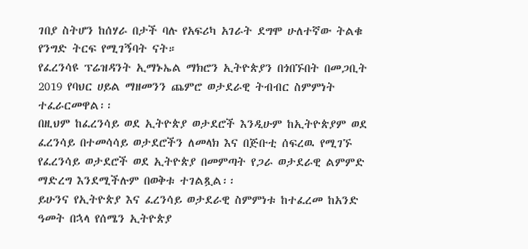ገበያ ስትሆን ከሰሃራ በታች ባሉ የአፍሪካ አገራት ደግሞ ሁለተኛው ትልቁ የንግድ ትርፍ የሚገኝባት ናት።
የፈረንሳዩ ፕሬዝዳንት ኢማኑኤል ማክሮን ኢትዮጵያን በጎበኙበት በመጋቢት 2019 የባህር ሀይል ማዘመንን ጨምሮ ወታደራዊ ትብብር ስምምነት ተፈራርመዋል፡፡
በዚህም ከፈረንሳይ ወደ ኢትዮጵያ ወታደሮች እንዲሁም ከኢትዮጵያም ወደ ፈረንሳይ በተመሳሳይ ወታደሮችን ለመላክ እና በጅቡቲ ሰፍረዉ የሚገኙ የፈረንሳይ ወታደሮች ወደ ኢትዮጵያ በመምጣት የጋራ ወታደራዊ ልምምድ ማድረግ እንደሚችሉም በወቅቱ ተገልጿል፡፡
ይሁንና የኢትዮጵያ እና ፈረንሳይ ወታደራዊ ስምምነቱ ከተፈረመ ከአንድ ዓመት በኋላ የሰሜን ኢትዮጵያ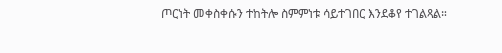ጦርነት መቀስቀሱን ተከትሎ ስምምነቱ ሳይተገበር እንደቆየ ተገልጻል።